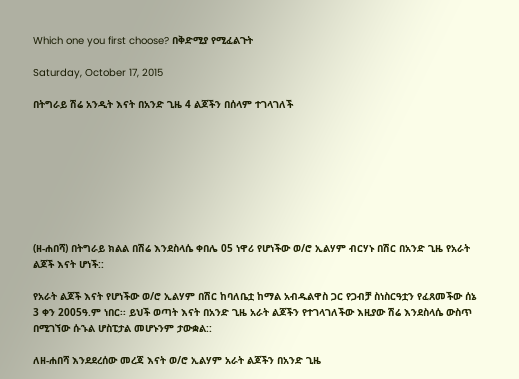Which one you first choose? በቅድሚያ የሚፈልጉት

Saturday, October 17, 2015

በትግራይ ሽሬ አንዲት እናት በአንድ ጊዜ 4 ልጆችን በሰላም ተገላገለች








(ዘ-ሐበሻ) በትግራይ ክልል በሽሬ እንደስላሴ ቀበሌ 05 ነዋሪ የሆነችው ወ/ሮ ኢልሃም ብርሃኑ በሽር በአንድ ጊዜ የአራት ልጆች እናት ሆነች::

የአራት ልጆች እናት የሆነችው ወ/ሮ ኢልሃም በሽር ከባለቤቷ ከማል አብዱልዋስ ጋር የጋብቻ ስነስርዓቷን የፈጸመችው ሰኔ 3 ቀን 2005ዓ.ም ነበር፡፡ ይህች ወጣት እናት በአንድ ጊዜ አራት ልጆችን የተገላገለችው እዚያው ሽሬ እንደስላሴ ውስጥ በሚገኘው ሱኁል ሆስፒታል መሆኑንም ታውቋል::

ለዘ-ሐበሻ እንደደረሰው መረጃ እናት ወ/ሮ ኢልሃም አራት ልጆችን በአንድ ጊዜ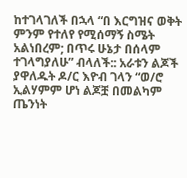ከተገላገለች በኋላ “በ እርግዝና ወቅት ምንም የተለየ የሚሰማኝ ስሜት አልነበረም; በጥሩ ሁኔታ በሰላም ተገላግያለሁ” ብላለች:: አራቱን ልጆች ያዋለዱት ዶ/ር እዮብ ገላን “ወ/ሮ ኢልሃምም ሆነ ልጆቿ በመልካም ጤንነት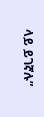ላይ ይገኛሉ”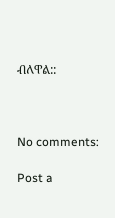ብለዋል::



No comments:

Post a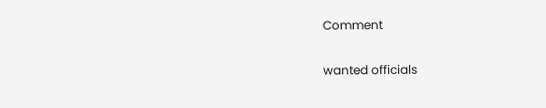Comment

wanted officials